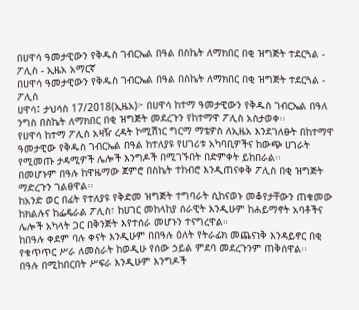በሀዋሳ ዓመታዊውን የቅዱስ ገብርኤል በዓል በስኬት ለማክበር በቂ ዝግጅት ተደርጓል - ፖሊስ - ኢዜአ አማርኛ
በሀዋሳ ዓመታዊውን የቅዱስ ገብርኤል በዓል በስኬት ለማክበር በቂ ዝግጅት ተደርጓል - ፖሊስ
ሀዋሳ፤ ታህሳስ 17/2018(ኢዜአ)፦ በሀዋሳ ከተማ ዓመታዊውን የቅዱስ ገብርኤል በዓለ ንግስ በስኬት ለማክበር በቂ ዝግጅት መደረጉን የከተማዋ ፖሊስ አስታወቀ፡፡
የሀዋሳ ከተማ ፖሊስ አዛዥ ረዳት ኮሚሽነር ግርማ ማቴዎስ ለኢዜአ እንደገለፁት በከተማዋ ዓመታዊው የቅዱስ ገብርኤል በዓል ከተለያዩ የሀገሪቱ አካባቢዎችና ከውጭ ሀገራት የሚመጡ ታዳሚዎች ሌሎች እንግዶች በሚገኙበት በድምቀት ይከበራል፡፡
በመሆኑም በዓሉ ከዋዜማው ጀምሮ በስኬት ተከብሮ እንዲጠናቀቅ ፖሊስ በቂ ዝግጅት ማድረጉን ገልፀዋል፡፡
ከአንድ ወር በፊት የተለያዩ የቅድመ ዝግጅት ተግባራት ሲከናወኑ መቆየታቸውን ጠቁመው ከክልሉና ከፌዴራል ፖሊስ፣ ከሀገር መከላከያ ሰራዊት እንዲሁም ከሐይማኖት አባቶችና ሌሎች አካላት ጋር በቅንጅት እየተሰራ መሆኑን ተናግረዋል።
ከበዓሉ ቀደም ባሉ ቀናት እንዲሁም በበዓሉ ዕለት የትራፊክ መጨናነቅ እንዳይኖር በቂ የቁጥጥር ሥራ ለመስራት ከወዲሁ የሰው ኃይል ምደባ መደረጉንም ጠቅሰዋል፡፡
በዓሉ በሚከበርበት ሥፍራ እንዲሁም እንግዶች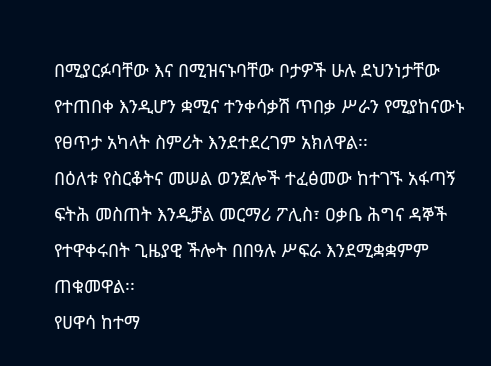በሚያርፉባቸው እና በሚዝናኑባቸው ቦታዎች ሁሉ ደህንነታቸው የተጠበቀ እንዲሆን ቋሚና ተንቀሳቃሽ ጥበቃ ሥራን የሚያከናውኑ የፀጥታ አካላት ስምሪት እንደተደረገም አክለዋል፡፡
በዕለቱ የስርቆትና መሠል ወንጀሎች ተፈፅመው ከተገኙ አፋጣኝ ፍትሕ መስጠት እንዲቻል መርማሪ ፖሊስ፣ ዐቃቤ ሕግና ዳኞች የተዋቀሩበት ጊዜያዊ ችሎት በበዓሉ ሥፍራ እንደሚቋቋምም ጠቁመዋል፡፡
የሀዋሳ ከተማ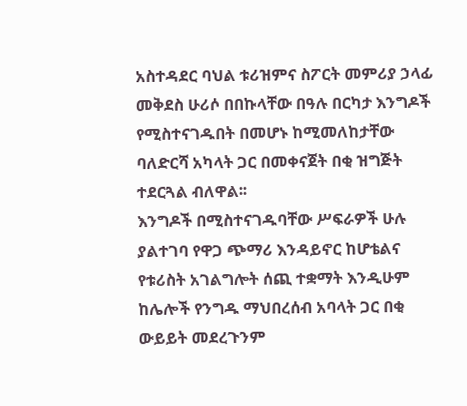አስተዳደር ባህል ቱሪዝምና ስፖርት መምሪያ ኃላፊ መቅደስ ሁሪሶ በበኩላቸው በዓሉ በርካታ እንግዶች የሚስተናገዱበት በመሆኑ ከሚመለከታቸው ባለድርሻ አካላት ጋር በመቀናጀት በቂ ዝግጅት ተደርጓል ብለዋል፡፡
እንግዶች በሚስተናገዱባቸው ሥፍራዎች ሁሉ ያልተገባ የዋጋ ጭማሪ እንዳይኖር ከሆቴልና የቱሪስት አገልግሎት ሰጪ ተቋማት እንዲሁም ከሌሎች የንግዱ ማህበረሰብ አባላት ጋር በቂ ውይይት መደረጉንም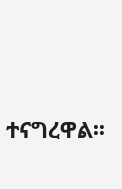ተናግረዋል፡፡